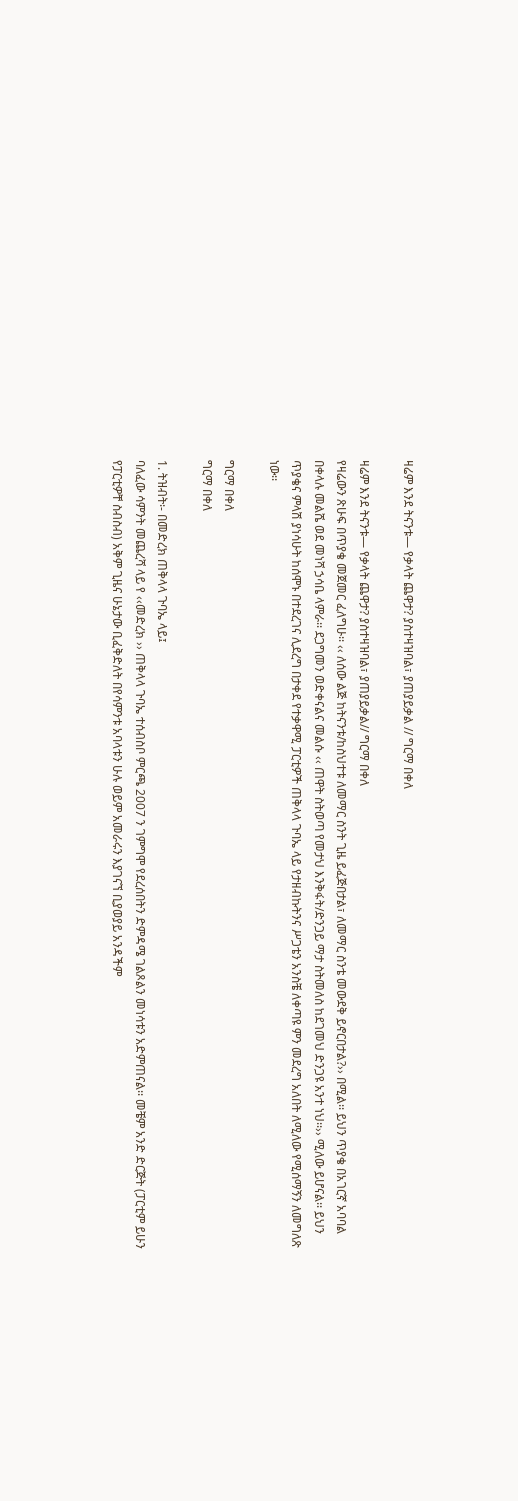ዛሬም እንደ ትናንቱ— የቃላት ጨዋታ? ያስተዛዝባል፣ ያጠያይቃል // ግርማ በቀለ

ዛሬም እንደ ትናንቱ— የቃላት ጨዋታ? ያስተዛዝባል፣ ያጠያይቃል// ግርማ በቀለ
የዛሬውን ጽሁፍ በጥያቄ መጀመር ፈለግሁ፡፡ ‹‹ ለሰው ልጅ ከትናንቱ/ከስህተቱ ለመማር ስንት ጊዜ ይፈጅበታል፣ ለመማር ስንቴ መውደቅ ይኖርበታል?›› በሚል፡፡ ይህን ጥያቄ በአገርኛ አባባል በቀላሉ መልሼ ወደ መነሻ ኃሳቤ ላምራ፡፡ ደጋግመን ወድቀናልና መልሱ ‹‹ ጠዋት ስትወጣ የመታህ እንቅፋት/ድንጋይ ማታ ስትመለስ ከደገመህ ድንጋዩ አንተ ነህ፡፡›› ሚለው ይሆናል፡፡ ይህን ጥያቄና ምላሽ ያነሳሁት ከሰሞኑ በተደረገና ሊደረግ በታቀደ የተቃዋሚ ፓርቲዎች ጠቅላላ ጉባኤ ላይ የታዘብኩትንና ሥጋቴን አንስቼ ለቀጣዩ ምን መደረግ አለበት ለሚለው የሚሰማኝን ለመግለጽ ነው፡፡

ግርማ በቀለ
ግርማ በቀለ

1. ትዝብት፡- በመድረክ ጠቅላላ ጉባኤ ላይ፤
ባለፈው ሳምንት መጨረሻ ላይ የ ‹‹መድረክ ›› ጠቅላላ ጉባኤ ተሰብስቦ ምርጫ 2007 ን ገምግሞ የደረሰበትን ድምዳሜ ገልጾልን መነሳቱን አድምጠናል፡፡ መቼም አንድ ድርጅት (ፓርቲም ይሁን የፓርቲዎቸ ስብስብ) አቅም ጊዜና ሁኔታው ቢፈቅድለት በየሳምንቱ አባላቱን ሁሉ ወይም አመራሩን እያገናኘ ቢያወያይ አንዳችም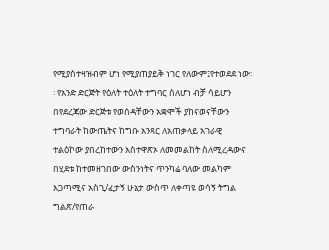የሚያስተዛዝብም ሆነ የሚያጠያይቅ ነገር የለውም፤የተወደደ ነው፡፡ የአንድ ድርጅት የዕለት ተዕለት ተግባር ስለሆነ ብቻ ሳይሆን በየደረጃው ድርጅቱ የወሰዳቸውን አቋሞች ያከናወናቸውን ተግባራት ከውጤትና ከግቡ አንጻር ለአጠቃላይ አገራዊ ተልዕኮው ያበረከተውን አስተዋጽኦ ለመመልከት ስለሚረዳውና በሂደቱ ከተመዘገበው ውስንነትና ጥንካሬ ባለው መልካም አጋጣሚና አስጊ/ፈታኝ ሁኔታ ውስጥ ለቀጣዩ ወሳኝ ትግል ግልጽ/የጠራ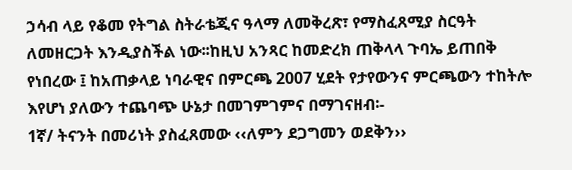ኃሳብ ላይ የቆመ የትግል ስትራቴጂና ዓላማ ለመቅረጽ፣ የማስፈጸሚያ ስርዓት ለመዘርጋት እንዲያስችል ነው፡፡ከዚህ አንጻር ከመድረክ ጠቅላላ ጉባኤ ይጠበቅ የነበረው ፤ ከአጠቃላይ ነባራዊና በምርጫ 2007 ሂደት የታየውንና ምርጫውን ተከትሎ እየሆነ ያለውን ተጨባጭ ሁኔታ በመገምገምና በማገናዘብ፡-
1ኛ/ ትናንት በመሪነት ያስፈጸመው ‹‹ለምን ደጋግመን ወደቅን››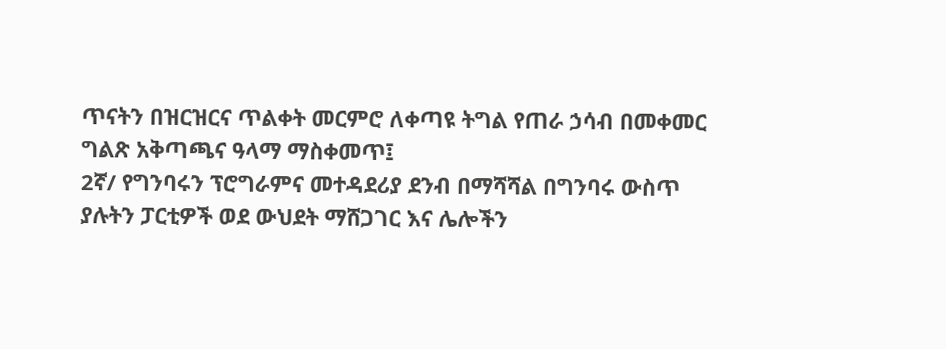ጥናትን በዝርዝርና ጥልቀት መርምሮ ለቀጣዩ ትግል የጠራ ኃሳብ በመቀመር ግልጽ አቅጣጫና ዓላማ ማስቀመጥ፤
2ኛ/ የግንባሩን ፕሮግራምና መተዳደሪያ ደንብ በማሻሻል በግንባሩ ውስጥ ያሉትን ፓርቲዎች ወደ ውህደት ማሸጋገር እና ሌሎችን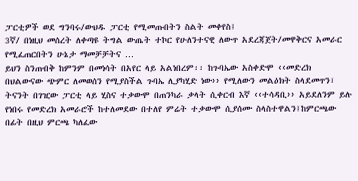ፓርቲዎች ወደ ግንባሩ/ውህዱ ፓርቲ የሚመጡበትን ስልት መቀየስ፤
3ኛ/ በነዚህ መሰረት ለቀጣዩ ትግል ውጤት ተኮር የሁለንተናዊ ለውጥ አደረጃጀት/መዋቅርና አመራር የሚፈጠርበትን ሁኔታ ማመቻቻትና …
ይህን ስንጠብቅ ከምንም በመነሳት በአየር ላይ አልነበረም፡፡ ከጉባኤው አስቀድሞ ‹‹መድረክ በህልውናው ጭምር ለመወሰን የሚያስችል ጉባኤ ሊያካሂድ ነው›› የሚለውን መልዕክት ስላደመጥን፣ ትናንት በገዢው ፓርቲ ላይ ሂስና ተቃውሞ በጠንካራ ቃላት ሲቀርብ እኛ ‹‹ተሳዳቢ›› አይደለንም ይሉ የነበሩ የመድረክ አመራሮች ከተለመደው በተለየ ምሬት ተቃውሞ ሲያሰሙ ስላስተዋልን፤ከምርጫው በፊት በዚህ ምርጫ ካለፈው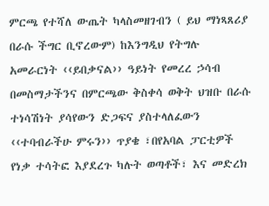ምርጫ የተሻለ ውጤት ካላስመዘገብን ( ይህ ማነጻጸሪያ በራሱ ችግር ቢኖረውም) ከእንግዲህ የትግሉ አመራርነት ‹‹ይበቃናል›› ዓይነት የመረረ ኃሳብ በመስማታችንና በምርጫው ቅስቀሳ ወቅት ህዝቡ በራሱ ተነሳሽነት ያሳየውን ድጋፍና ያስተላለፈውን ‹‹ተባብራችሁ ምሩን›› ጥያቄ ፣በየአባል ፓርቲዎች የነቃ ተሳትፎ እያደረጉ ካሉት ወጣቶች፣ እና መድረክ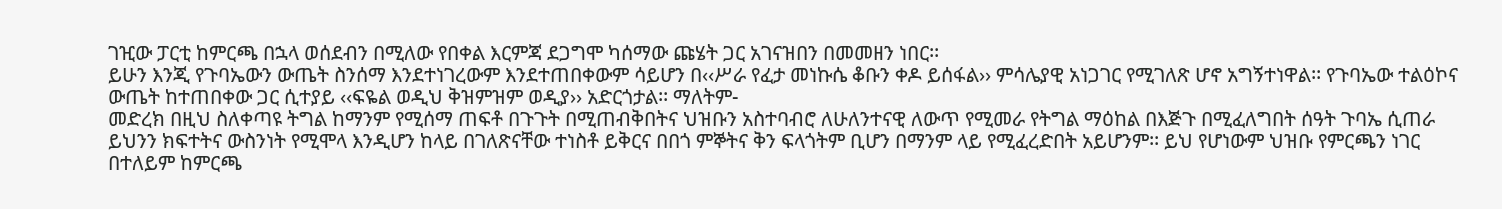ገዢው ፓርቲ ከምርጫ በኋላ ወሰደብን በሚለው የበቀል እርምጃ ደጋግሞ ካሰማው ጩሄት ጋር አገናዝበን በመመዘን ነበር፡፡
ይሁን እንጂ የጉባኤውን ውጤት ስንሰማ እንደተነገረውም እንደተጠበቀውም ሳይሆን በ‹‹ሥራ የፈታ መነኩሴ ቆቡን ቀዶ ይሰፋል›› ምሳሌያዊ አነጋገር የሚገለጽ ሆኖ አግኝተነዋል፡፡ የጉባኤው ተልዕኮና ውጤት ከተጠበቀው ጋር ሲተያይ ‹‹ፍዬል ወዲህ ቅዝምዝም ወዲያ›› አድርጎታል፡፡ ማለትም-
መድረክ በዚህ ስለቀጣዩ ትግል ከማንም የሚሰማ ጠፍቶ በጉጉት በሚጠብቅበትና ህዝቡን አስተባብሮ ለሁለንተናዊ ለውጥ የሚመራ የትግል ማዕከል በእጅጉ በሚፈለግበት ሰዓት ጉባኤ ሲጠራ ይህንን ክፍተትና ውስንነት የሚሞላ እንዲሆን ከላይ በገለጽናቸው ተነስቶ ይቅርና በበጎ ምኞትና ቅን ፍላጎትም ቢሆን በማንም ላይ የሚፈረድበት አይሆንም፡፡ ይህ የሆነውም ህዝቡ የምርጫን ነገር በተለይም ከምርጫ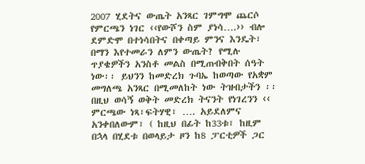2007 ሂደትና ውጤት አንጻር ገምግሞ ጨርሶ የምርጫን ነገር ‹‹የውሾን ስም ያነሳ….›› ብሎ ደምድሞ በተነሳበትና በቀጣይ ምንና እንዴት፣ በማን እየተመራን ለምን ውጤት? የሚሉ ጥያቄዎችን አንስቶ መልስ በሚጠብቅበት ሰዓት ነው፡፡ ይህንን ከመድረክ ጉባኤ ከወጣው የአቋም መግለጫ አንጻር በሚመለከት ነው ትዝብታችን ፡፡
በዚህ ወሳኝ ወቅት መድረክ ትናንት የነገረንን ‹‹ ምርጫው ነጻ፣ፍትሃዊ፣ …. አይደለምና አንቀበለውም፣ ( ከዚህ በፊት ከ33ቱ፣ ከዚም በኋላ በሂደቱ በወላይታ ዞን ከ8 ፓርቲዎች ጋር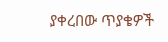ያቀረበው ጥያቄዎች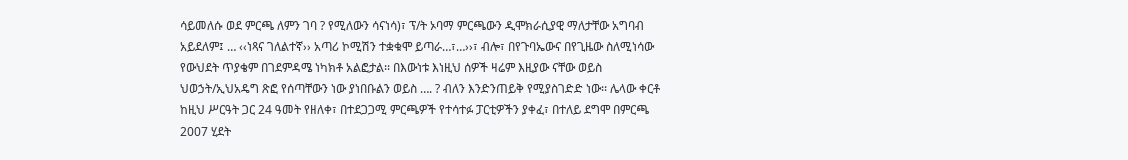ሳይመለሱ ወደ ምርጫ ለምን ገባ ? የሚለውን ሳናነሳ)፣ ፕ/ት ኦባማ ምርጫውን ዲሞክራሲያዊ ማለታቸው አግባብ አይደለም፤ … ‹‹ነጻና ገለልተኛ›› አጣሪ ኮሚሽን ተቋቁሞ ይጣራ…፣…››፣ ብሎ፣ በየጉባኤውና በየጊዜው ስለሚነሳው የውህደት ጥያቄም በገደምዳሜ ነካክቶ አልፎታል፡፡ በእውነቱ እነዚህ ሰዎች ዛሬም እዚያው ናቸው ወይስ ህወኃት/ኢህአዴግ ጽፎ የሰጣቸውን ነው ያነበቡልን ወይስ …. ? ብለን እንድንጠይቅ የሚያስገድድ ነው፡፡ ሌላው ቀርቶ ከዚህ ሥርዓት ጋር 24 ዓመት የዘለቀ፣ በተደጋጋሚ ምርጫዎች የተሳተፉ ፓርቲዎችን ያቀፈ፣ በተለይ ደግሞ በምርጫ 2007 ሂደት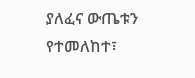ያለፈና ውጤቱን የተመለከተ፣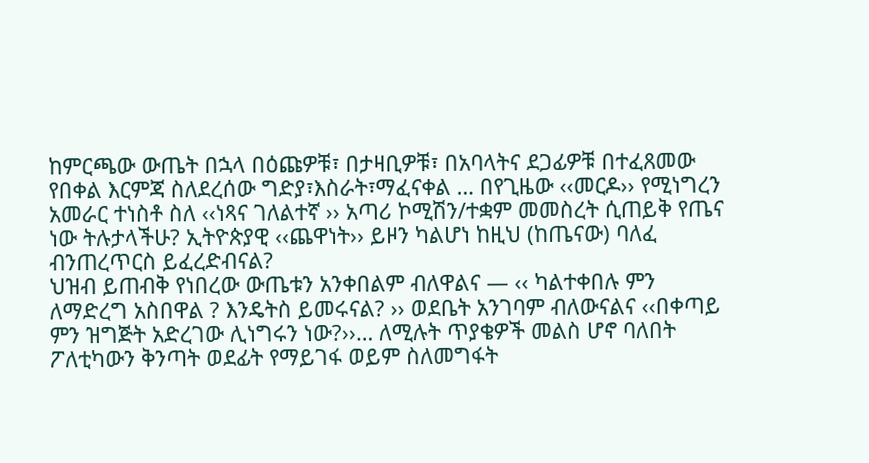ከምርጫው ውጤት በኋላ በዕጩዎቹ፣ በታዛቢዎቹ፣ በአባላትና ደጋፊዎቹ በተፈጸመው የበቀል እርምጃ ስለደረሰው ግድያ፣እስራት፣ማፈናቀል … በየጊዜው ‹‹መርዶ›› የሚነግረን አመራር ተነስቶ ስለ ‹‹ነጻና ገለልተኛ ›› አጣሪ ኮሚሽን/ተቋም መመስረት ሲጠይቅ የጤና ነው ትሉታላችሁ? ኢትዮጵያዊ ‹‹ጨዋነት›› ይዞን ካልሆነ ከዚህ (ከጤናው) ባለፈ ብንጠረጥርስ ይፈረድብናል?
ህዝብ ይጠብቅ የነበረው ውጤቱን አንቀበልም ብለዋልና — ‹‹ ካልተቀበሉ ምን ለማድረግ አስበዋል ? እንዴትስ ይመሩናል? ›› ወደቤት አንገባም ብለውናልና ‹‹በቀጣይ ምን ዝግጅት አድረገው ሊነግሩን ነው?››… ለሚሉት ጥያቄዎች መልስ ሆኖ ባለበት ፖለቲካውን ቅንጣት ወደፊት የማይገፋ ወይም ስለመግፋት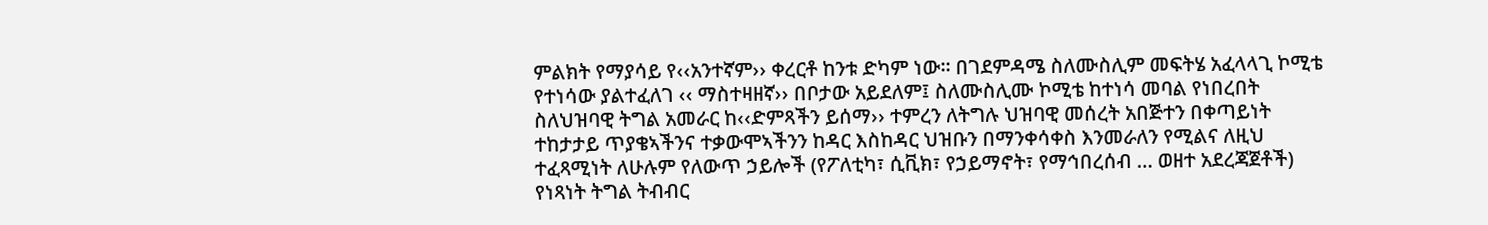ምልክት የማያሳይ የ‹‹አንተኛም›› ቀረርቶ ከንቱ ድካም ነው፡፡ በገደምዳሜ ስለሙስሊም መፍትሄ አፈላላጊ ኮሚቴ የተነሳው ያልተፈለገ ‹‹ ማስተዛዘኛ›› በቦታው አይደለም፤ ስለሙስሊሙ ኮሚቴ ከተነሳ መባል የነበረበት ስለህዝባዊ ትግል አመራር ከ‹‹ድምጻችን ይሰማ›› ተምረን ለትግሉ ህዝባዊ መሰረት አበጅተን በቀጣይነት ተከታታይ ጥያቄኣችንና ተቃውሞኣችንን ከዳር እስከዳር ህዝቡን በማንቀሳቀስ እንመራለን የሚልና ለዚህ ተፈጻሚነት ለሁሉም የለውጥ ኃይሎች (የፖለቲካ፣ ሲቪክ፣ የኃይማኖት፣ የማኅበረሰብ … ወዘተ አደረጃጀቶች) የነጻነት ትግል ትብብር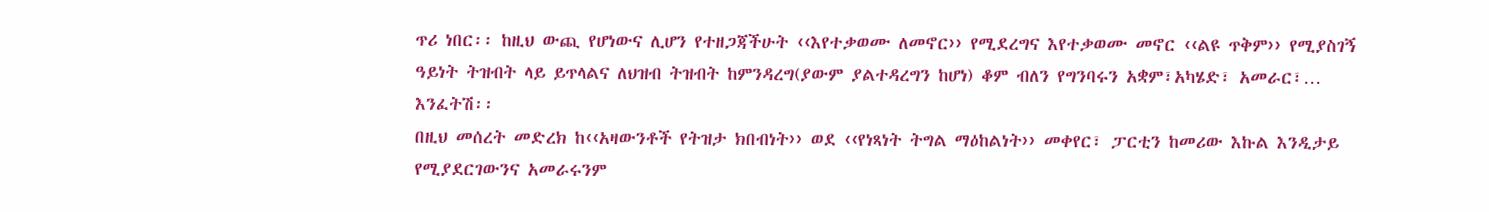ጥሪ ነበር፡፡ ከዚህ ውጪ የሆነውና ሊሆን የተዘጋጃችሁት ‹‹እየተቃወሙ ለመኖር›› የሚደረግና እየተቃወሙ መኖር ‹‹ልዩ ጥቅም›› የሚያስገኝ ዓይነት ትዝብት ላይ ይጥላልና ለህዝብ ትዝብት ከምንዳረግ(ያውም ያልተዳረግን ከሆነ) ቆም ብለን የግንባሩን አቋም፣አካሄድ፣ አመራር፣… እንፈትሽ፡፡
በዚህ መሰረት መድረክ ከ‹‹አዛውንቶች የትዝታ ክበብነት›› ወደ ‹‹የነጻነት ትግል ማዕከልነት›› መቀየር፣ ፓርቲን ከመሪው እኩል እንዲታይ የሚያደርገውንና አመራሩንም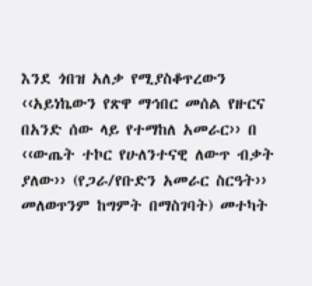እንደ ጎበዝ አለቃ የሚያስቆጥረውን ‹‹አይነኬውን የጽዋ ማኅበር መሰል የዙርና በአንድ ሰው ላይ የተማከለ አመራር›› በ ‹‹ውጤት ተኮር የሁለንተናዊ ለውጥ ብቃት ያለው›› (የጋራ/የቡድን አመራር ስርዓት›› መለወጥንም ከግምት በማስገባት) መተካት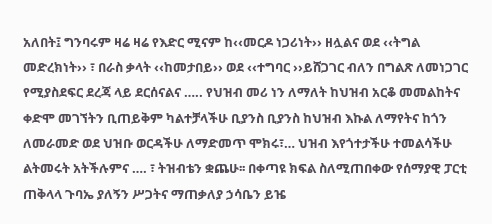አለበት፤ ግንባሩም ዛሬ ዛሬ የእድር ሚናም ከ‹‹መርዶ ነጋሪነት›› ዘሏልና ወደ ‹‹ትግል መድረክነት›› ፣ በራስ ቃላት ‹‹ከመታበይ›› ወደ ‹‹ተግባር ››ይሸጋገር ብለን በግልጽ ለመነጋገር የሚያስደፍር ደረጃ ላይ ደርሰናልና ….. የህዝብ መሪ ነን ለማለት ከህዝብ አርቆ መመልከትና ቀድሞ መገኘትን ቢጠይቅም ካልተቻላችሁ ቢያንስ ቢያንስ ከህዝብ እኩል ለማየትና ከጎን ለመራመድ ወደ ህዝቡ ወርዳችሁ ለማድመጥ ሞክሩ፣… ህዝብ እየጎተታችሁ ተመልሳችሁ ልትመሩት አትችሉምና …. ፣ ትዝብቴን ቋጨሁ፡፡ በቀጣዩ ክፍል ስለሚጠበቀው የሰማያዊ ፓርቲ ጠቅላላ ጉባኤ ያለኝን ሥጋትና ማጠቃለያ ኃሳቤን ይዤ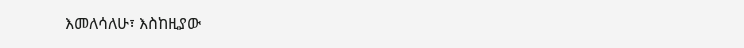እመለሳለሁ፣ እስከዚያው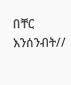በቸር እንሰንብት//